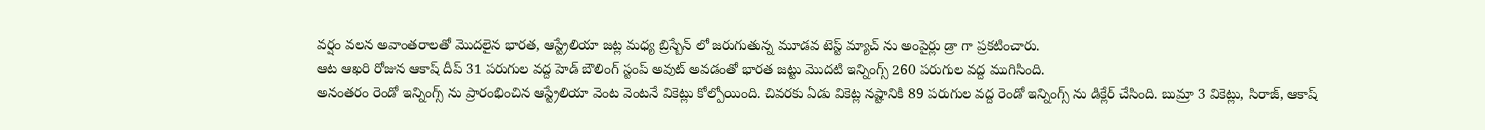వర్షం వలన అవాంతరాలతో మొదలైన భారత, ఆస్ట్రేలియా జట్ల మధ్య బ్రిస్బేన్ లో జరుగుతున్న మూడవ టెస్ట్ మ్యాచ్ ను అంపైర్లు డ్రా గా ప్రకటించారు.
ఆట ఆఖరి రోజున ఆకాష్ దీప్ 31 పరుగుల వద్ద హెడ్ బౌలింగ్ స్టంప్ అవుట్ అవడంతో భారత జట్టు మొదటి ఇన్నింగ్స్ 260 పరుగుల వద్ద ముగిసింది.
అనంతరం రెండో ఇన్నింగ్స్ ను ప్రారంభించిన ఆస్ట్రేలియా వెంట వెంటనే వికెట్లు కోల్పోయింది. చివరకు ఏడు వికెట్ల నష్టానికి 89 పరుగుల వద్ద రెండో ఇన్నింగ్స్ ను డిక్లేర్ చేసింది. బుమ్రా 3 వికెట్లు, సిరాజ్, ఆకాష్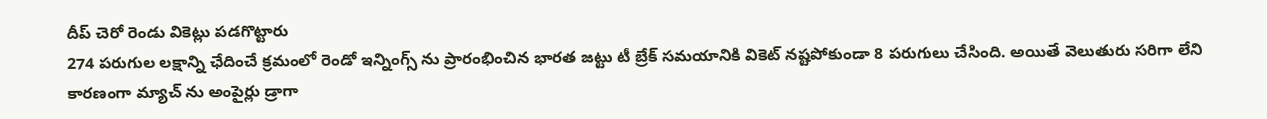దీప్ చెరో రెండు వికెట్లు పడగొట్టారు
274 పరుగుల లక్షాన్ని ఛేదించే క్రమంలో రెండో ఇన్నింగ్స్ ను ప్రారంభించిన భారత జట్టు టీ బ్రేక్ సమయానికి వికెట్ నష్టపోకుండా 8 పరుగులు చేసింది. అయితే వెలుతురు సరిగా లేని కారణంగా మ్యాచ్ ను అంపైర్లు డ్రాగా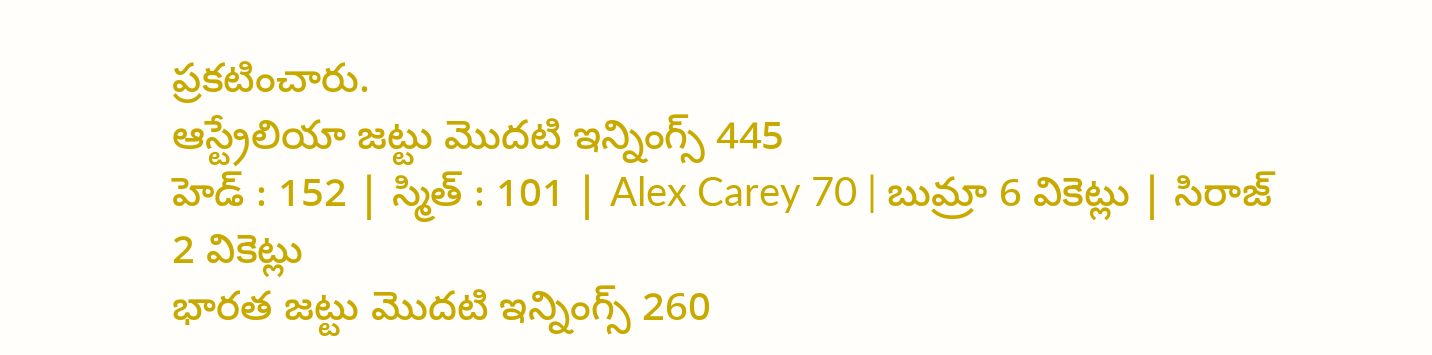ప్రకటించారు.
ఆస్ట్రేలియా జట్టు మొదటి ఇన్నింగ్స్ 445
హెడ్ : 152 | స్మిత్ : 101 | Alex Carey 70 | బుమ్రా 6 వికెట్లు | సిరాజ్ 2 వికెట్లు
భారత జట్టు మొదటి ఇన్నింగ్స్ 260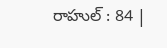రాహుల్ : 84 |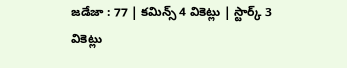జడేజా : 77 | కమిన్స్ 4 వికెట్లు | స్టార్క్ 3 వికెట్లు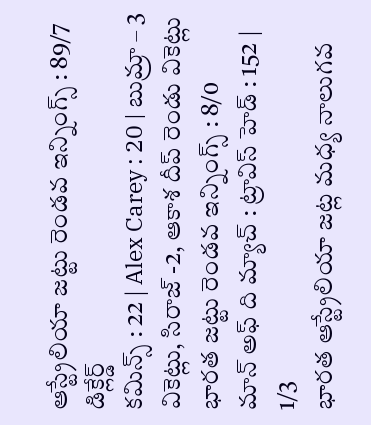ఆస్ట్రేలియా జట్టు రెండవ ఇన్నింగ్స్ : 89/7 డిక్లేర్డ్
కమిన్స్ : 22 | Alex Carey : 20 | బుమ్రా – 3 వికెట్లు, సిరాజ్ -2, ఆకాశ దీప్ రెండు వికెట్లు
భారత జట్టు రెండవ ఇన్నింగ్స్ : 8/0
మాన్ అఫ్ ది మ్యాచ్ : ట్రావిస్ హెడ్ : 152 | 1/3
భారత ఆస్ట్రేలియా జట్ల మధ్య నాలుగవ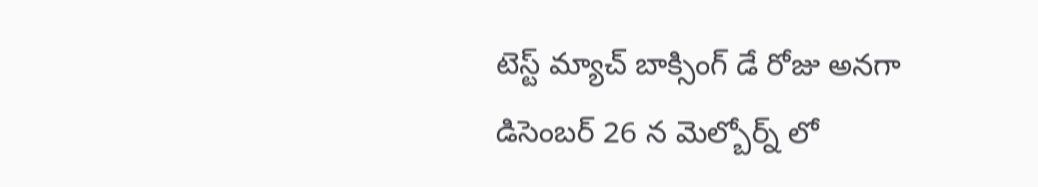టెస్ట్ మ్యాచ్ బాక్సింగ్ డే రోజు అనగా డిసెంబర్ 26 న మెల్బోర్న్ లో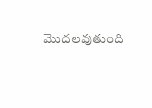మొదలవుతుంది